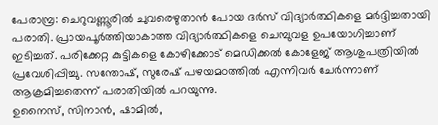പേരാമ്പ്ര: ചെറുവണ്ണൂരിൽ ചുവരെഴുതാൻ പോയ ദർസ് വിദ്യാർത്ഥികളെ മർദ്ദിച്ചതായി പരാതി. പ്രായപൂർത്തിയാകാത്ത വിദ്യാർത്ഥികളെ ചെമ്പുവള ഉപയോഗിച്ചാണ് ഇടിച്ചത്. പരിക്കേറ്റ കുട്ടികളെ കോഴിക്കോട് മെഡിക്കൽ കോളേജ് ആശുപത്രിയിൽ പ്രവേശിപ്പിച്ചു. സന്തോഷ്, സുരേഷ് പഴയമഠത്തിൽ എന്നിവർ ചേർന്നാണ് ആക്രമിച്ചതെന്ന് പരാതിയിൽ പറയുന്നു.
ഉനൈസ്, സിനാൻ, ഷാമിൽ,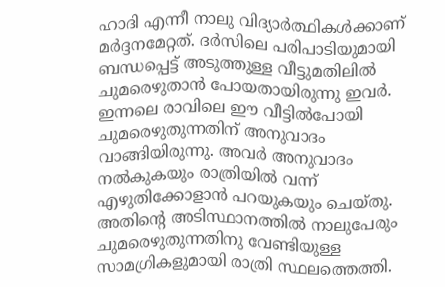ഹാദി എന്നീ നാലു വിദ്യാർത്ഥികൾക്കാണ് മർദ്ദനമേറ്റത്. ദർസിലെ പരിപാടിയുമായി ബന്ധപ്പെട്ട് അടുത്തുള്ള വീട്ടുമതിലിൽ ചുമരെഴുതാൻ പോയതായിരുന്നു ഇവർ. ഇന്നലെ രാവിലെ ഈ വീട്ടിൽപോയി ചുമരെഴുതുന്നതിന് അനുവാദം വാങ്ങിയിരുന്നു. അവർ അനുവാദം നൽകുകയും രാത്രിയിൽ വന്ന് എഴുതിക്കോളാൻ പറയുകയും ചെയ്തു.
അതിന്റെ അടിസ്ഥാനത്തിൽ നാലുപേരും ചുമരെഴുതുന്നതിനു വേണ്ടിയുള്ള സാമഗ്രികളുമായി രാത്രി സ്ഥലത്തെത്തി.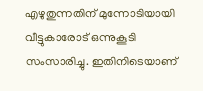എഴുതുന്നതിന് മുന്നോടിയായി വീട്ടുകാരോട് ഒന്നുകൂടി സംസാരിച്ചു. ഇതിനിടെയാണ്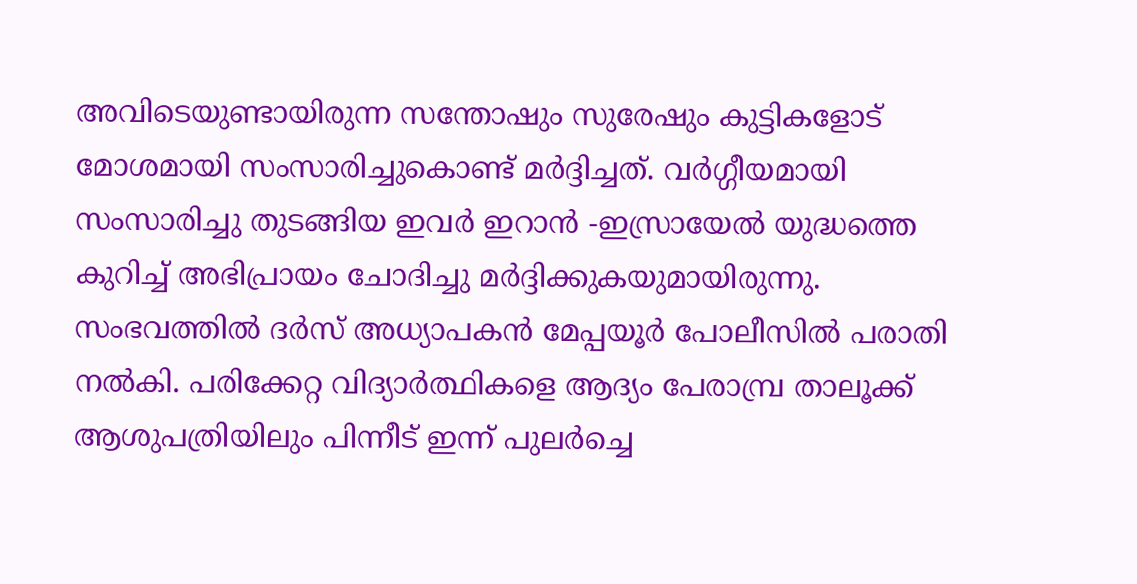അവിടെയുണ്ടായിരുന്ന സന്തോഷും സുരേഷും കുട്ടികളോട് മോശമായി സംസാരിച്ചുകൊണ്ട് മർദ്ദിച്ചത്. വർഗ്ഗീയമായി സംസാരിച്ചു തുടങ്ങിയ ഇവർ ഇറാൻ -ഇസ്രായേൽ യുദ്ധത്തെ കുറിച്ച് അഭിപ്രായം ചോദിച്ചു മർദ്ദിക്കുകയുമായിരുന്നു.
സംഭവത്തിൽ ദർസ് അധ്യാപകൻ മേപ്പയൂർ പോലീസിൽ പരാതി നൽകി. പരിക്കേറ്റ വിദ്യാർത്ഥികളെ ആദ്യം പേരാമ്പ്ര താലൂക്ക് ആശുപത്രിയിലും പിന്നീട് ഇന്ന് പുലർച്ചെ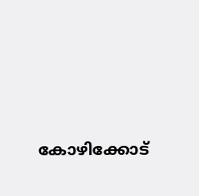കോഴിക്കോട്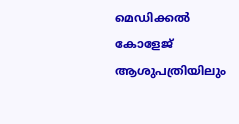മെഡിക്കൽ കോളേജ് ആശുപത്രിയിലും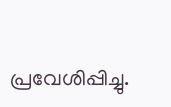പ്രവേശിപ്പിച്ചു.